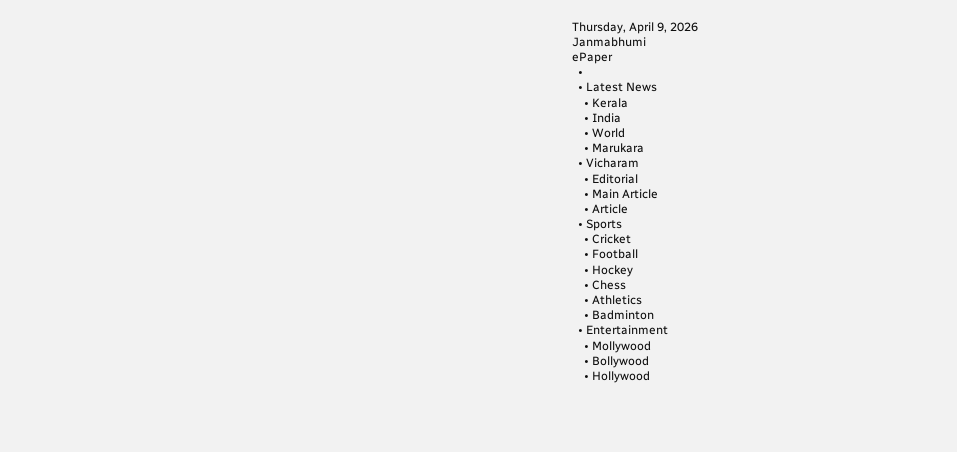Thursday, April 9, 2026
Janmabhumi
ePaper
  •
  • Latest News
    • Kerala
    • India
    • World
    • Marukara
  • Vicharam
    • Editorial
    • Main Article
    • Article
  • Sports
    • Cricket
    • Football
    • Hockey
    • Chess
    • Athletics
    • Badminton
  • Entertainment
    • Mollywood
    • Bollywood
    • Hollywood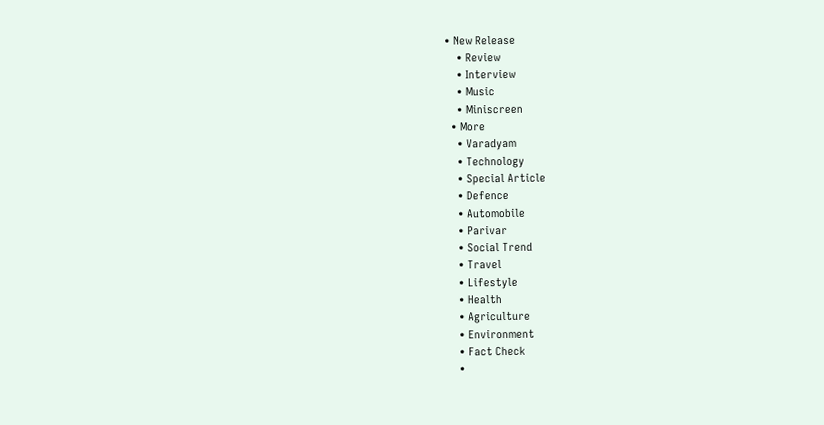• New Release
    • Review
    • Interview
    • Music
    • Miniscreen
  • More
    • Varadyam
    • Technology
    • Special Article
    • Defence
    • Automobile
    • Parivar
    • Social Trend
    • Travel
    • Lifestyle
    • Health
    • Agriculture
    • Environment
    • Fact Check
    •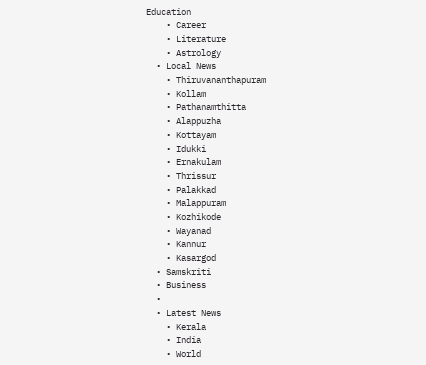Education
    • Career
    • Literature
    • Astrology
  • Local News
    • Thiruvananthapuram
    • Kollam
    • Pathanamthitta
    • Alappuzha
    • Kottayam
    • Idukki
    • Ernakulam
    • Thrissur
    • Palakkad
    • Malappuram
    • Kozhikode
    • Wayanad
    • Kannur
    • Kasargod
  • Samskriti
  • Business
  •
  • Latest News
    • Kerala
    • India
    • World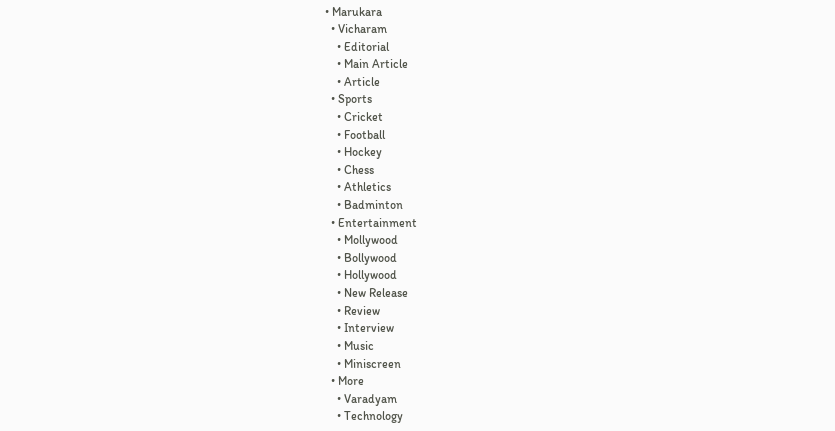• Marukara
  • Vicharam
    • Editorial
    • Main Article
    • Article
  • Sports
    • Cricket
    • Football
    • Hockey
    • Chess
    • Athletics
    • Badminton
  • Entertainment
    • Mollywood
    • Bollywood
    • Hollywood
    • New Release
    • Review
    • Interview
    • Music
    • Miniscreen
  • More
    • Varadyam
    • Technology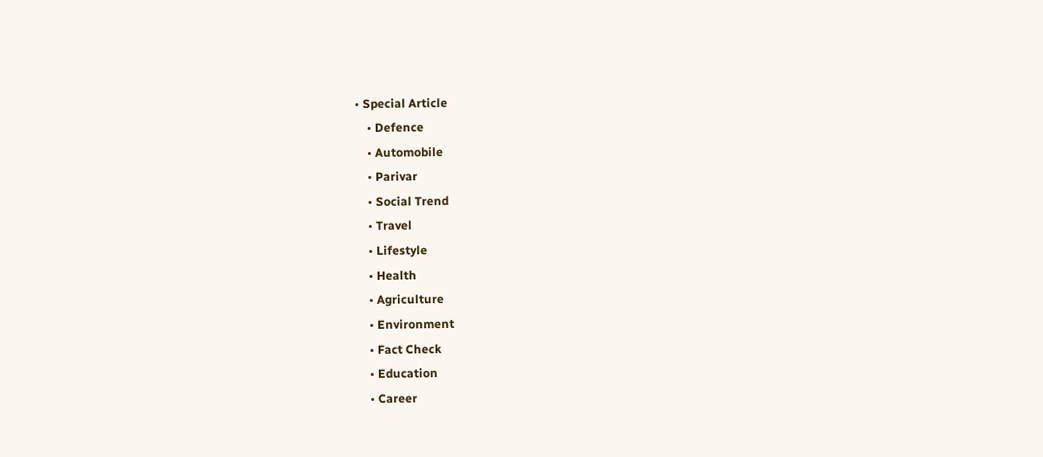• Special Article
    • Defence
    • Automobile
    • Parivar
    • Social Trend
    • Travel
    • Lifestyle
    • Health
    • Agriculture
    • Environment
    • Fact Check
    • Education
    • Career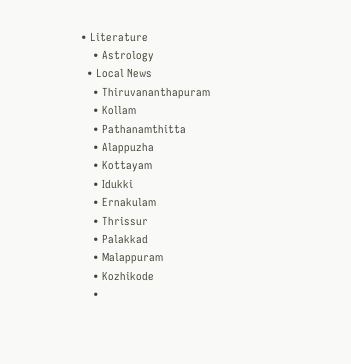• Literature
    • Astrology
  • Local News
    • Thiruvananthapuram
    • Kollam
    • Pathanamthitta
    • Alappuzha
    • Kottayam
    • Idukki
    • Ernakulam
    • Thrissur
    • Palakkad
    • Malappuram
    • Kozhikode
    •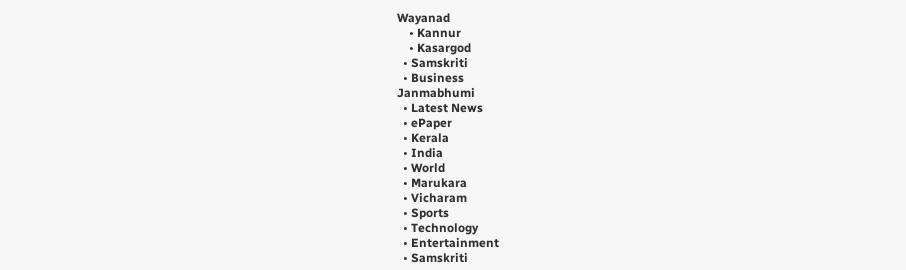Wayanad
    • Kannur
    • Kasargod
  • Samskriti
  • Business
Janmabhumi
  • Latest News
  • ePaper
  • Kerala
  • India
  • World
  • Marukara
  • Vicharam
  • Sports
  • Technology
  • Entertainment
  • Samskriti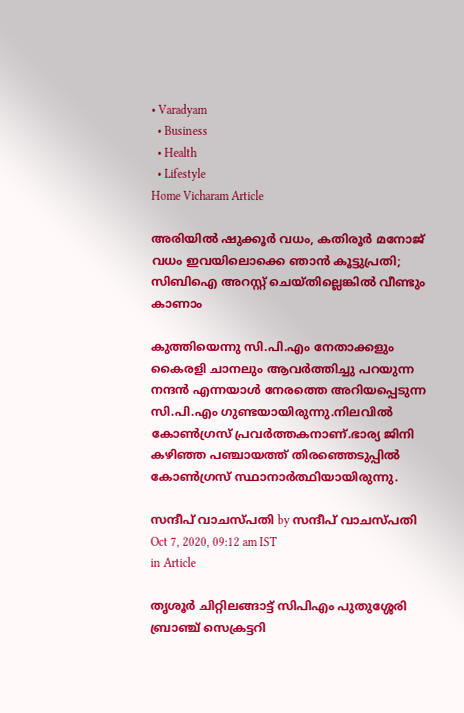• Varadyam
  • Business
  • Health
  • Lifestyle
Home Vicharam Article

അരിയില്‍ ഷുക്കൂര്‍ വധം, കതിരൂര്‍ മനോജ് വധം ഇവയിലൊക്കെ ഞാന്‍ കൂട്ടുപ്രതി; സിബിഐ അറസ്റ്റ് ചെയ്തില്ലെങ്കില്‍ വീണ്ടും കാണാം

കുത്തിയെന്നു സി.പി.എം നേതാക്കളും കൈരളി ചാനലും ആവര്‍ത്തിച്ചു പറയുന്ന നന്ദന്‍ എന്നയാള്‍ നേരത്തെ അറിയപ്പെടുന്ന സി.പി.എം ഗുണ്ടയായിരുന്നു.നിലവില്‍ കോണ്‍ഗ്രസ് പ്രവര്‍ത്തകനാണ്.ഭാര്യ ജിനി കഴിഞ്ഞ പഞ്ചായത്ത് തിരഞ്ഞെടുപ്പില്‍ കോണ്‍ഗ്രസ് സ്ഥാനാര്‍ത്ഥിയായിരുന്നു.

സന്ദീപ് വാചസ്പതി by സന്ദീപ് വാചസ്പതി
Oct 7, 2020, 09:12 am IST
in Article

തൃശൂര്‍ ചിറ്റിലങ്ങാട്ട് സിപിഎം പുതുശ്ശേരി ബ്രാഞ്ച് സെക്രട്ടറി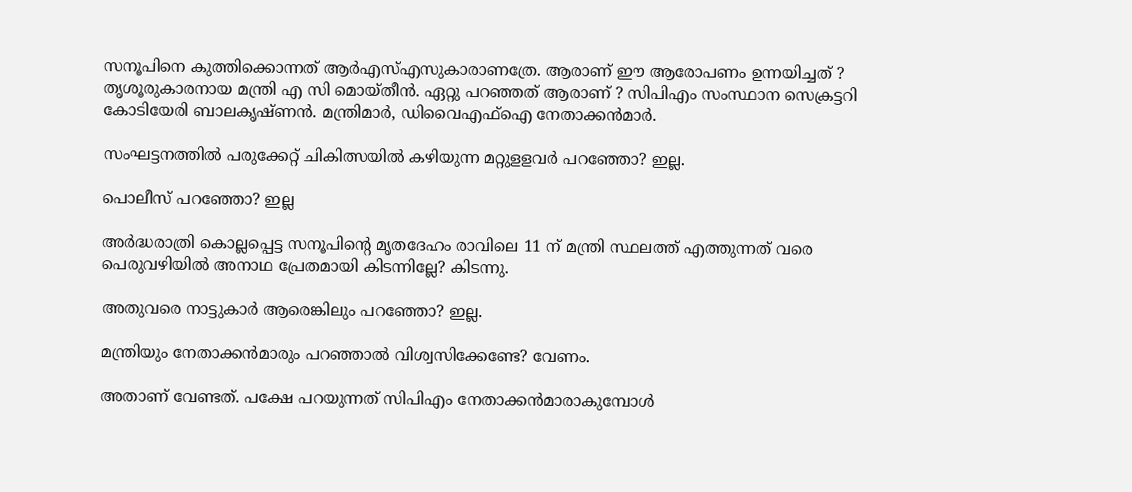സനൂപിനെ കുത്തിക്കൊന്നത് ആര്‍എസ്എസുകാരാണത്രേ. ആരാണ് ഈ ആരോപണം ഉന്നയിച്ചത് ? തൃശൂരുകാരനായ മന്ത്രി എ സി മൊയ്തീന്‍. ഏറ്റു പറഞ്ഞത് ആരാണ് ? സിപിഎം സംസ്ഥാന സെക്രട്ടറി കോടിയേരി ബാലകൃഷ്ണന്‍. മന്ത്രിമാര്‍, ഡിവൈഎഫ്‌ഐ നേതാക്കന്‍മാര്‍.

സംഘട്ടനത്തില്‍ പരുക്കേറ്റ് ചികിത്സയില്‍ കഴിയുന്ന മറ്റുളളവര്‍ പറഞ്ഞോ? ഇല്ല.

പൊലീസ് പറഞ്ഞോ? ഇല്ല

അര്‍ദ്ധരാത്രി കൊല്ലപ്പെട്ട സനൂപിന്റെ മൃതദേഹം രാവിലെ 11 ന് മന്ത്രി സ്ഥലത്ത് എത്തുന്നത് വരെ പെരുവഴിയില്‍ അനാഥ പ്രേതമായി കിടന്നില്ലേ? കിടന്നു.

അതുവരെ നാട്ടുകാര്‍ ആരെങ്കിലും പറഞ്ഞോ? ഇല്ല.

മന്ത്രിയും നേതാക്കന്‍മാരും പറഞ്ഞാല്‍ വിശ്വസിക്കേണ്ടേ? വേണം.

അതാണ്‌ വേണ്ടത്. പക്ഷേ പറയുന്നത് സിപിഎം നേതാക്കന്‍മാരാകുമ്പോള്‍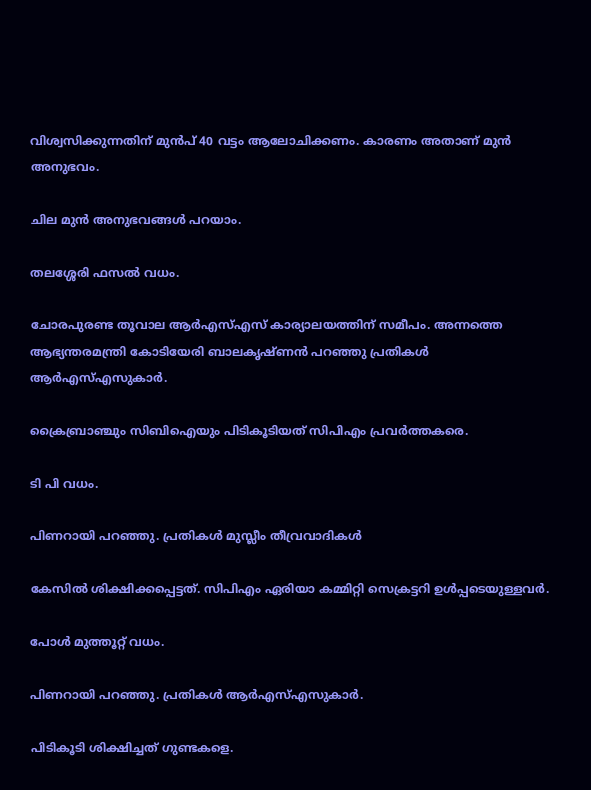വിശ്വസിക്കുന്നതിന് മുന്‍പ് 40 വട്ടം ആലോചിക്കണം. കാരണം അതാണ് മുന്‍ അനുഭവം.

ചില മുന്‍ അനുഭവങ്ങള്‍ പറയാം.

തലശ്ശേരി ഫസല്‍ വധം.

ചോരപുരണ്ട തൂവാല ആര്‍എസ്എസ് കാര്യാലയത്തിന് സമീപം. അന്നത്തെ ആഭ്യന്തരമന്ത്രി കോടിയേരി ബാലകൃഷ്ണന്‍ പറഞ്ഞു പ്രതികള്‍ ആര്‍എസ്എസുകാര്‍.

ക്രൈബ്രാഞ്ചും സിബിഐയും പിടികൂടിയത് സിപിഎം പ്രവര്‍ത്തകരെ.

ടി പി വധം.

പിണറായി പറഞ്ഞു. പ്രതികള്‍ മുസ്ലീം തീവ്രവാദികള്‍

കേസില്‍ ശിക്ഷിക്കപ്പെട്ടത്. സിപിഎം ഏരിയാ കമ്മിറ്റി സെക്രട്ടറി ഉള്‍പ്പടെയുള്ളവര്‍.

പോള്‍ മുത്തൂറ്റ് വധം.

പിണറായി പറഞ്ഞു. പ്രതികള്‍ ആര്‍എസ്എസുകാര്‍.

പിടികൂടി ശിക്ഷിച്ചത് ഗുണ്ടകളെ.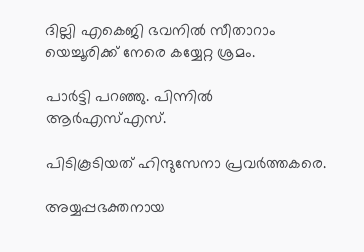ദില്ലി എകെജി ഭവനില്‍ സീതാറാം യെച്ചൂരിക്ക് നേരെ കയ്യേറ്റ ശ്രമം.

പാര്‍ട്ടി പറഞ്ഞു. പിന്നില്‍ ആര്‍എസ്എസ്.

പിടികൂടിയത് ഹിന്ദുസേനാ പ്രവര്‍ത്തകരെ.

അയ്യപ്പഭക്തനായ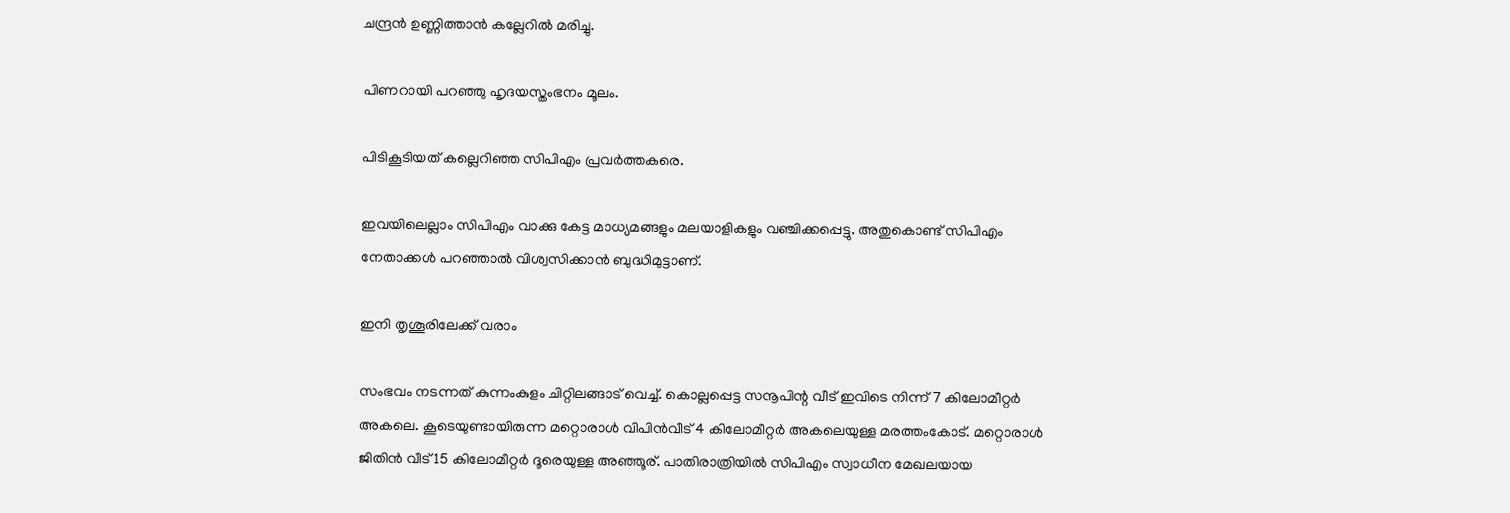ചന്ദ്രന്‍ ഉണ്ണിത്താന്‍ കല്ലേറില്‍ മരിച്ചു.

പിണറായി പറഞ്ഞു ഹൃദയസ്തംഭനം മൂലം.

പിടികൂടിയത് കല്ലെറിഞ്ഞ സിപിഎം പ്രവര്‍ത്തകരെ.

ഇവയിലെല്ലാം സിപിഎം വാക്കു കേട്ട മാധ്യമങ്ങളും മലയാളികളും വഞ്ചിക്കപ്പെട്ടു. അതുകൊണ്ട് സിപിഎം നേതാക്കള്‍ പറഞ്ഞാല്‍ വിശ്വസിക്കാന്‍ ബുദ്ധിമുട്ടാണ്.

ഇനി തൃശൂരിലേക്ക് വരാം

സംഭവം നടന്നത് കുന്നംകുളം ചിറ്റിലങ്ങാട് വെച്ച്. കൊല്ലപ്പെട്ട സനൂപിന്റ വീട് ഇവിടെ നിന്ന് 7 കിലോമീറ്റര്‍ അകലെ. കൂടെയുണ്ടായിരുന്ന മറ്റൊരാള്‍ വിപിന്‍വീട് 4 കിലോമീറ്റര്‍ അകലെയുള്ള മരത്തംകോട്. മറ്റൊരാള്‍ ജിതിന്‍ വീട് 15 കിലോമീറ്റര്‍ ദൂരെയുള്ള അഞ്ഞൂര്. പാതിരാത്രിയില്‍ സിപിഎം സ്വാധീന മേഖലയായ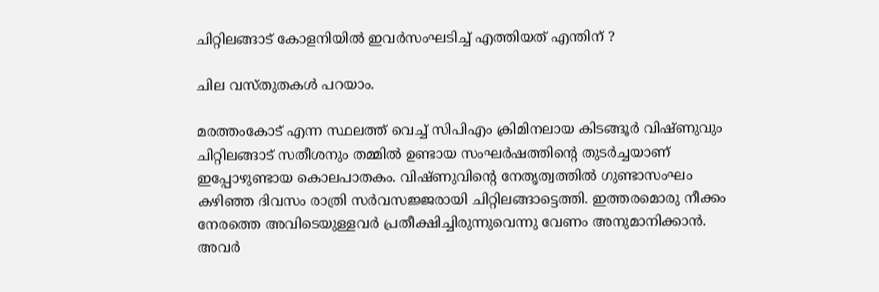ചിറ്റിലങ്ങാട് കോളനിയില്‍ ഇവര്‍സംഘടിച്ച് എത്തിയത് എന്തിന് ?

ചില വസ്തുതകള്‍ പറയാം.

മരത്തംകോട് എന്ന സ്ഥലത്ത് വെച്ച് സിപിഎം ക്രിമിനലായ കിടങ്ങൂര്‍ വിഷ്ണുവും ചിറ്റിലങ്ങാട് സതീശനും തമ്മില്‍ ഉണ്ടായ സംഘര്‍ഷത്തിന്റെ തുടര്‍ച്ചയാണ് ഇപ്പോഴുണ്ടായ കൊലപാതകം. വിഷ്ണുവിന്റെ നേതൃത്വത്തില്‍ ഗുണ്ടാസംഘം കഴിഞ്ഞ ദിവസം രാത്രി സര്‍വസജ്ജരായി ചിറ്റിലങ്ങാട്ടെത്തി. ഇത്തരമൊരു നീക്കം നേരത്തെ അവിടെയുള്ളവര്‍ പ്രതീക്ഷിച്ചിരുന്നുവെന്നു വേണം അനുമാനിക്കാന്‍. അവര്‍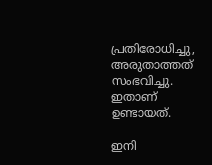പ്രതിരോധിച്ചു, അരുതാത്തത് സംഭവിച്ചു. ഇതാണ് ഉണ്ടായത്.

ഇനി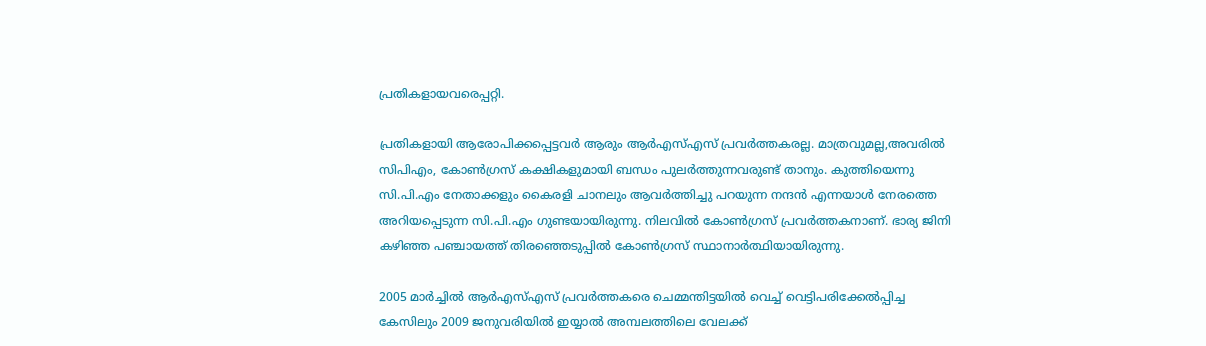പ്രതികളായവരെപ്പറ്റി.

പ്രതികളായി ആരോപിക്കപ്പെട്ടവര്‍ ആരും ആര്‍എസ്എസ് പ്രവര്‍ത്തകരല്ല. മാത്രവുമല്ല,അവരില്‍ സിപിഎം, കോണ്‍ഗ്രസ് കക്ഷികളുമായി ബന്ധം പുലര്‍ത്തുന്നവരുണ്ട് താനും. കുത്തിയെന്നു സി.പി.എം നേതാക്കളും കൈരളി ചാനലും ആവര്‍ത്തിച്ചു പറയുന്ന നന്ദന്‍ എന്നയാള്‍ നേരത്തെ അറിയപ്പെടുന്ന സി.പി.എം ഗുണ്ടയായിരുന്നു. നിലവില്‍ കോണ്‍ഗ്രസ് പ്രവര്‍ത്തകനാണ്. ഭാര്യ ജിനി കഴിഞ്ഞ പഞ്ചായത്ത് തിരഞ്ഞെടുപ്പില്‍ കോണ്‍ഗ്രസ് സ്ഥാനാര്‍ത്ഥിയായിരുന്നു.

2005 മാര്‍ച്ചില്‍ ആര്‍എസ്എസ് പ്രവര്‍ത്തകരെ ചെമ്മന്തിട്ടയില്‍ വെച്ച് വെട്ടിപരിക്കേല്‍പ്പിച്ച കേസിലും 2009 ജനുവരിയില്‍ ഇയ്യാല്‍ അമ്പലത്തിലെ വേലക്ക്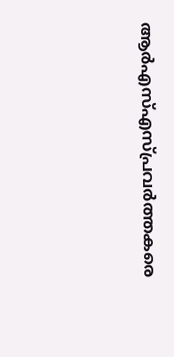ആര്‍എസ്എസ്പ്രവര്‍ത്തകരെ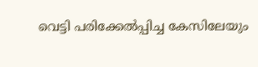വെട്ടി പരിക്കേല്‍പ്പിച്ച കേസിലേയും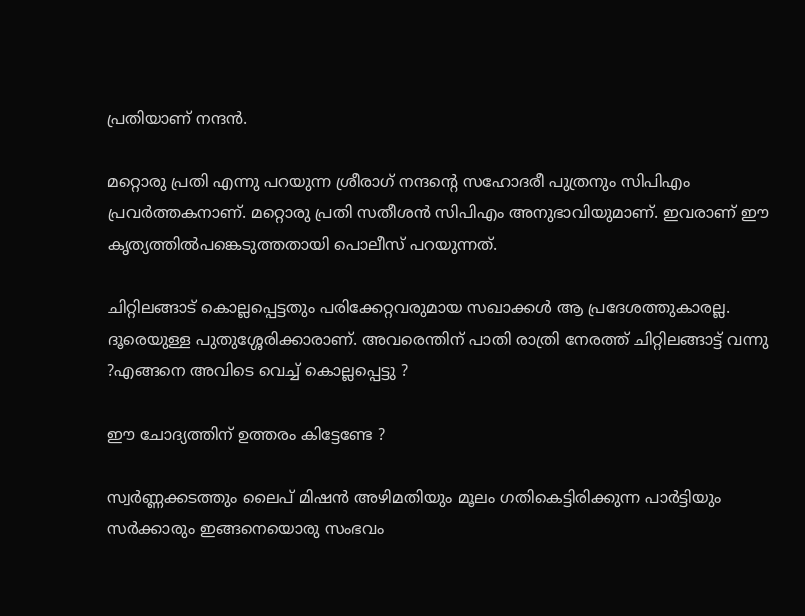പ്രതിയാണ് നന്ദന്‍.

മറ്റൊരു പ്രതി എന്നു പറയുന്ന ശ്രീരാഗ് നന്ദന്റെ സഹോദരീ പുത്രനും സിപിഎം പ്രവര്‍ത്തകനാണ്. മറ്റൊരു പ്രതി സതീശന്‍ സിപിഎം അനുഭാവിയുമാണ്. ഇവരാണ് ഈ കൃത്യത്തില്‍പങ്കെടുത്തതായി പൊലീസ് പറയുന്നത്.

ചിറ്റിലങ്ങാട് കൊല്ലപ്പെട്ടതും പരിക്കേറ്റവരുമായ സഖാക്കള്‍ ആ പ്രദേശത്തുകാരല്ല. ദൂരെയുള്ള പുതുശ്ശേരിക്കാരാണ്. അവരെന്തിന് പാതി രാത്രി നേരത്ത് ചിറ്റിലങ്ങാട്ട് വന്നു ?എങ്ങനെ അവിടെ വെച്ച് കൊല്ലപ്പെട്ടു ?

ഈ ചോദ്യത്തിന് ഉത്തരം കിട്ടേണ്ടേ ?

സ്വര്‍ണ്ണക്കടത്തും ലൈപ് മിഷന്‍ അഴിമതിയും മൂലം ഗതികെട്ടിരിക്കുന്ന പാര്‍ട്ടിയും സര്‍ക്കാരും ഇങ്ങനെയൊരു സംഭവം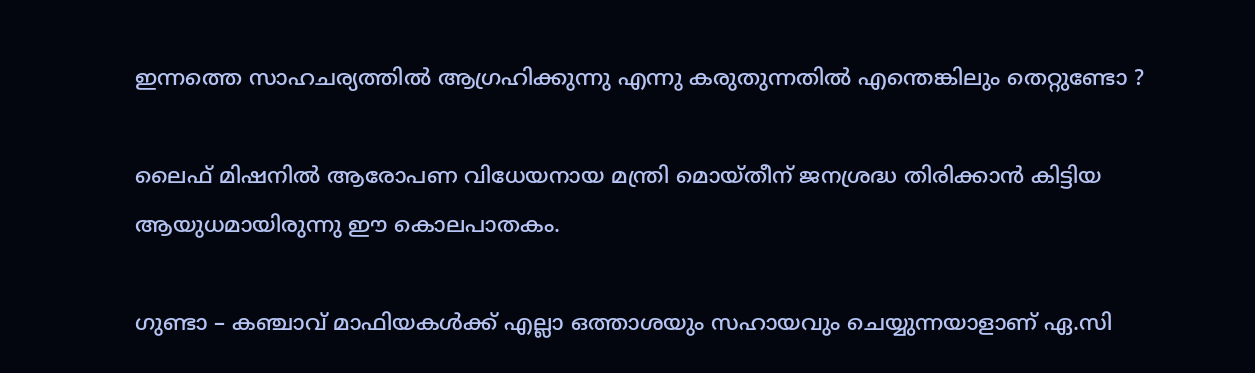ഇന്നത്തെ സാഹചര്യത്തില്‍ ആഗ്രഹിക്കുന്നു എന്നു കരുതുന്നതില്‍ എന്തെങ്കിലും തെറ്റുണ്ടോ ?

ലൈഫ് മിഷനില്‍ ആരോപണ വിധേയനായ മന്ത്രി മൊയ്തീന് ജനശ്രദ്ധ തിരിക്കാന്‍ കിട്ടിയ ആയുധമായിരുന്നു ഈ കൊലപാതകം.

ഗുണ്ടാ – കഞ്ചാവ് മാഫിയകള്‍ക്ക് എല്ലാ ഒത്താശയും സഹായവും ചെയ്യുന്നയാളാണ് ഏ.സി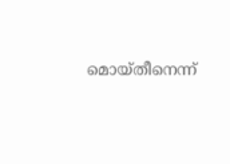മൊയ്തീനെന്ന്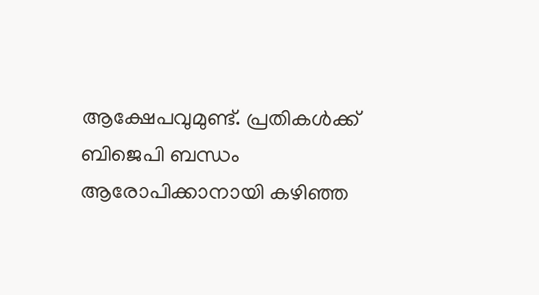ആക്ഷേപവുമുണ്ട്. പ്രതികള്‍ക്ക് ബിജെപി ബന്ധം ആരോപിക്കാനായി കഴിഞ്ഞ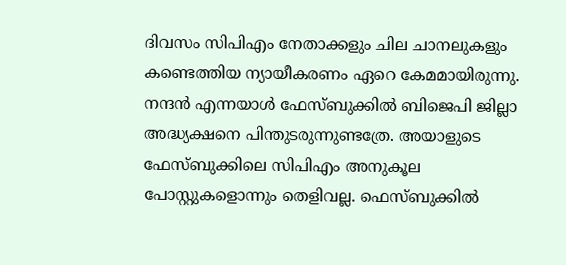ദിവസം സിപിഎം നേതാക്കളും ചില ചാനലുകളും കണ്ടെത്തിയ ന്യായീകരണം ഏറെ കേമമായിരുന്നു. നന്ദന്‍ എന്നയാള്‍ ഫേസ്ബുക്കില്‍ ബിജെപി ജില്ലാ അദ്ധ്യക്ഷനെ പിന്തുടരുന്നുണ്ടത്രേ. അയാളുടെ ഫേസ്ബുക്കിലെ സിപിഎം അനുകൂല പോസ്റ്റുകളൊന്നും തെളിവല്ല. ഫെസ്ബുക്കില്‍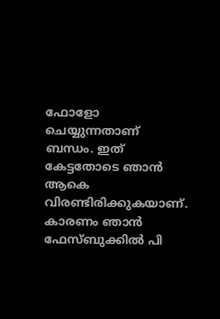ഫോളോ ചെയ്യുന്നതാണ് ബന്ധം. ഇത് കേട്ടതോടെ ഞാന്‍ ആകെ വിരണ്ടിരിക്കുകയാണ്. കാരണം ഞാന്‍ ഫേസ്ബുക്കില്‍ പി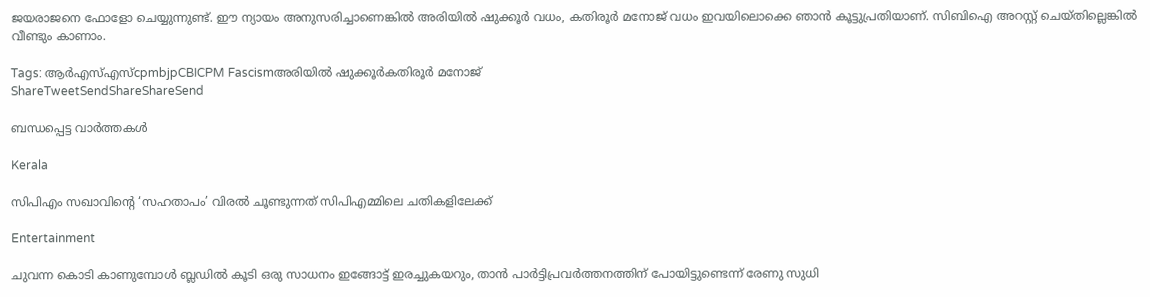ജയരാജനെ ഫോളോ ചെയ്യുന്നുണ്ട്. ഈ ന്യായം അനുസരിച്ചാണെങ്കില്‍ അരിയില്‍ ഷുക്കൂര്‍ വധം, കതിരൂര്‍ മനോജ് വധം ഇവയിലൊക്കെ ഞാന്‍ കൂട്ടുപ്രതിയാണ്. സിബിഐ അറസ്റ്റ് ചെയ്തില്ലെങ്കില്‍ വീണ്ടും കാണാം.

Tags: ആര്‍എസ്എസ്cpmbjpCBICPM Fascismഅരിയില്‍ ഷുക്കൂര്‍കതിരൂര്‍ മനോജ്
ShareTweetSendShareShareSend

ബന്ധപ്പെട്ട വാര്‍ത്തകള്‍

Kerala

സിപിഎം സഖാവിന്റെ ‘സഹതാപം’ വിരൽ ചൂണ്ടുന്നത് സിപിഎമ്മിലെ ചതികളിലേക്ക്

Entertainment

ചുവന്ന കൊടി കാണുമ്പോള്‍ ബ്ലഡില്‍ കൂടി ഒരു സാധനം ഇങ്ങോട്ട് ഇരച്ചുകയറും, താൻ പാർട്ടിപ്രവർത്തനത്തിന് പോയിട്ടുണ്ടെന്ന് രേണു സുധി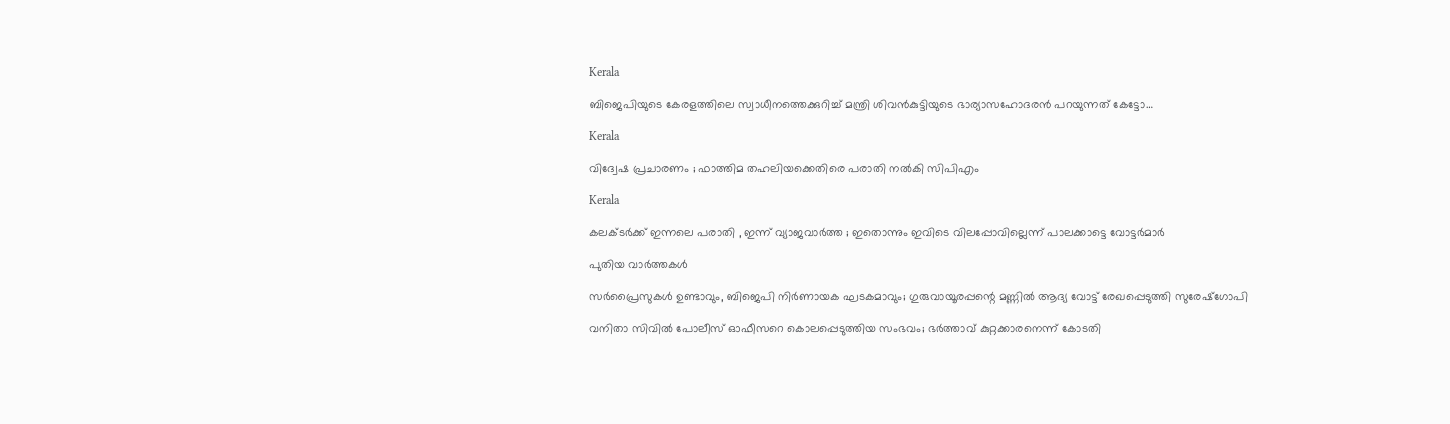Kerala

ബിജെപിയുടെ കേരളത്തിലെ സ്വാധീനത്തെക്കുറിച്ച് മന്ത്രി ശിവന്‍കുട്ടിയുടെ ഭാര്യാസഹോദരന്‍ പറയുന്നത് കേട്ടോ…

Kerala

വിദ്വേഷ പ്രചാരണം ; ഫാത്തിമ തഹലിയക്കെതിരെ പരാതി നല്‍കി സിപിഎം

Kerala

കലക്ടർക്ക് ഇന്നലെ പരാതി , ഇന്ന് വ്യാജവാർത്ത ; ഇതൊന്നും ഇവിടെ വിലപ്പോവില്ലെന്ന് പാലക്കാട്ടെ വോട്ടർമാർ

പുതിയ വാര്‍ത്തകള്‍

സർപ്രൈസുകൾ ഉണ്ടാവും, ബിജെപി നിർണായക ഘടകമാവും; ഗുരുവായൂരപ്പന്റെ മണ്ണില്‍ ആദ്യ വോട്ട് രേഖപ്പെടുത്തി സുരേഷ്ഗോപി

വനിതാ സിവില്‍ പോലീസ് ഓഫീസറെ കൊലപ്പെടുത്തിയ സംഭവം; ഭര്‍ത്താവ് കുറ്റക്കാരനെന്ന് കോടതി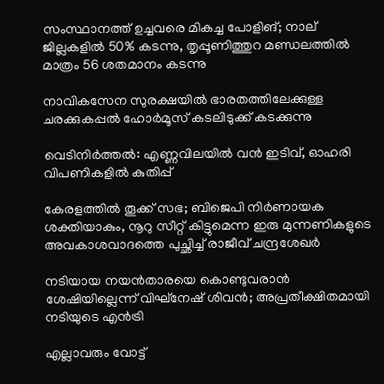സംസ്ഥാനത്ത് ഉച്ചവരെ മികച്ച പോളിങ്; നാല് ജില്ലകളിൽ 50% കടന്നു, തൃപ്പൂണിത്തുറ മണ്ഡലത്തിൽ മാത്രം 56 ശതമാനം കടന്നു

നാവികസേന സുരക്ഷയില്‍ ഭാരതത്തിലേക്കുള്ള ചരക്കുകപ്പല്‍ ഹോര്‍മൂസ് കടലിടുക്ക് കടക്കുന്നു

വെടിനിർത്തൽ: എണ്ണവിലയിൽ വൻ ഇടിവ്, ഓഹരി വിപണികളിൽ കുതിപ്പ്

കേരളത്തിൽ തൂക്ക് സഭ; ബിജെപി നിർണായക ശക്തിയാകും, നൂറു സീറ്റ് കിട്ടുമെന്ന ഇരു മുന്നണികളുടെ അവകാശവാദത്തെ പുച്ഛിച്ച് രാജീവ് ചന്ദ്രശേഖർ

നടിയായ നയൻതാരയെ കൊണ്ടുവരാൻ ശേഷിയില്ലെന്ന് വിഘ്നേഷ് ശിവൻ; അപ്രതീക്ഷിതമായി നടിയുടെ എൻട്രി

എല്ലാവരും വോട്ട്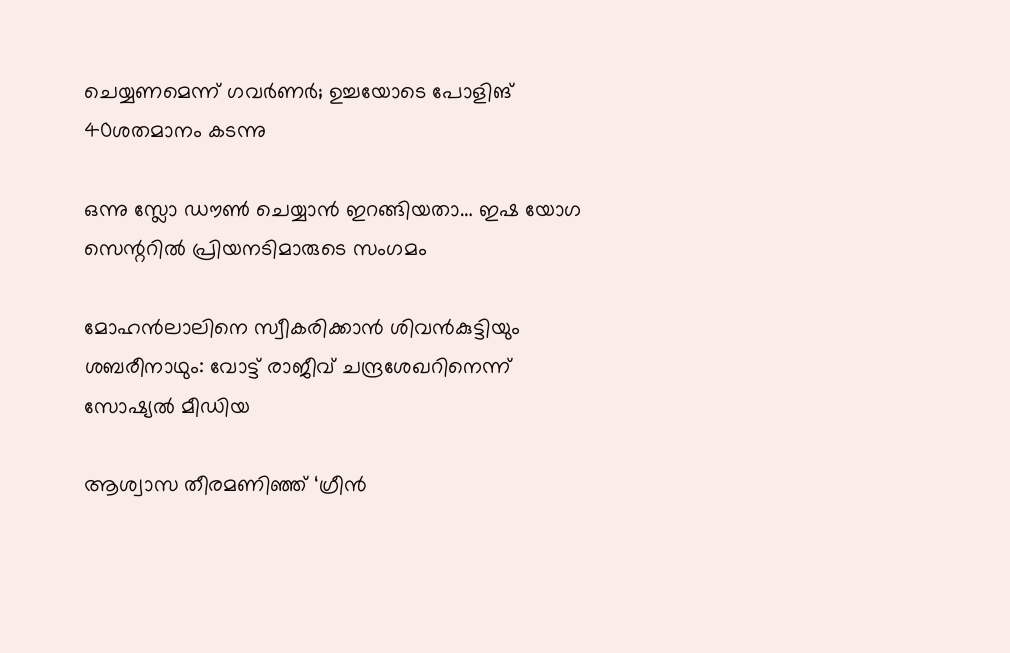ചെയ്യണമെന്ന് ഗവര്‍ണര്‍; ഉച്ചയോടെ പോളിങ് 40ശതമാനം കടന്നു

ഒന്നു സ്ലോ ഡൗണ്‍ ചെയ്യാന്‍ ഇറങ്ങിയതാ… ഇഷ യോഗ സെന്ററില്‍ പ്രിയനടിമാരുടെ സംഗമം

മോഹന്‍ലാലിനെ സ്വീകരിക്കാന്‍ ശിവന്‍കുട്ടിയും ശബരീനാഥും: വോട്ട് രാജീവ് ചന്ദ്രശേഖറിനെന്ന് സോഷ്യല്‍ മീഡിയ

ആശ്വാസ തീരമണിഞ്ഞ് ‘ഗ്രീൻ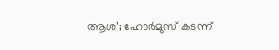ആശ’; ഹോർമുസ് കടന്ന്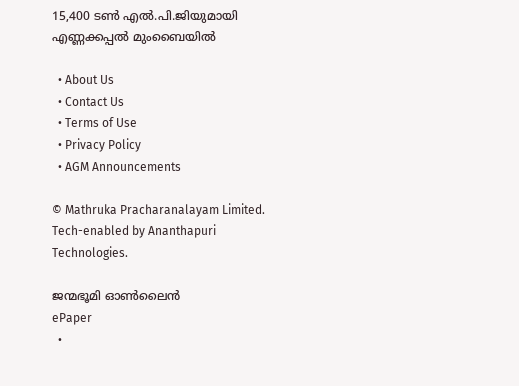15,400 ടൺ എൽ.പി.ജിയുമായി എണ്ണക്കപ്പൽ മുംബൈയിൽ

  • About Us
  • Contact Us
  • Terms of Use
  • Privacy Policy
  • AGM Announcements

© Mathruka Pracharanalayam Limited.
Tech-enabled by Ananthapuri Technologies.

ജന്മഭൂമി ഓണ്‍ലൈന്‍
ePaper
  •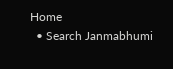Home
  • Search Janmabhumi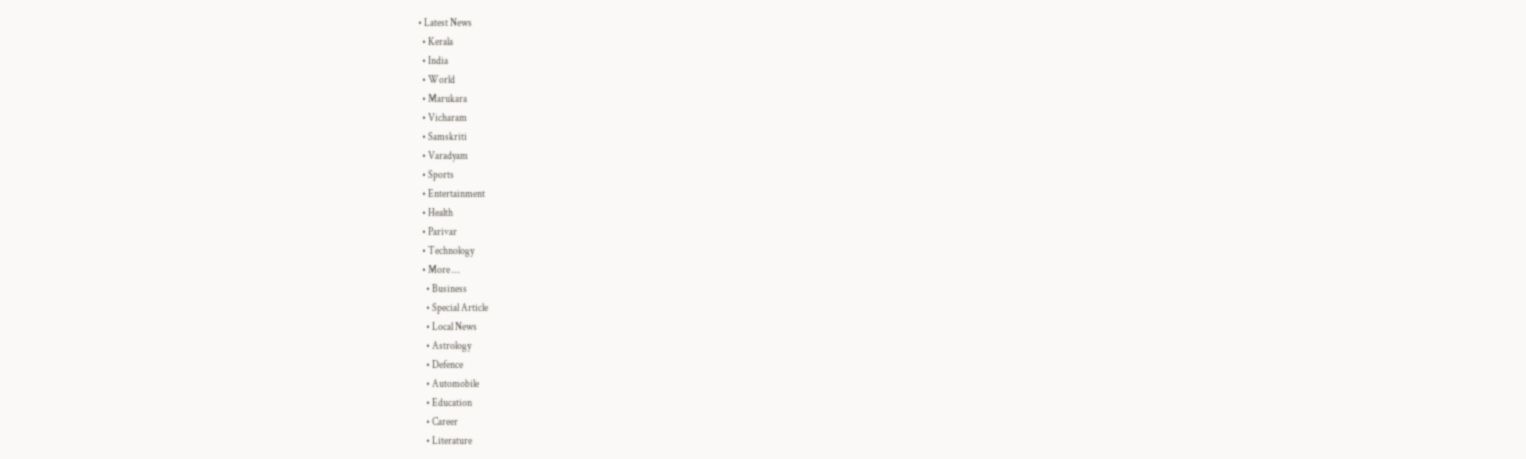• Latest News
  • Kerala
  • India
  • World
  • Marukara
  • Vicharam
  • Samskriti
  • Varadyam
  • Sports
  • Entertainment
  • Health
  • Parivar
  • Technology
  • More …
    • Business
    • Special Article
    • Local News
    • Astrology
    • Defence
    • Automobile
    • Education
    • Career
    • Literature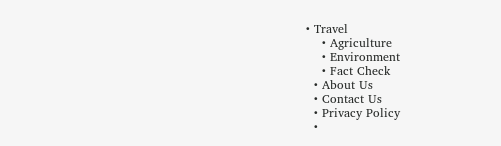• Travel
    • Agriculture
    • Environment
    • Fact Check
  • About Us
  • Contact Us
  • Privacy Policy
  •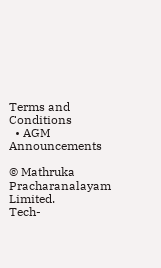Terms and Conditions
  • AGM Announcements

© Mathruka Pracharanalayam Limited.
Tech-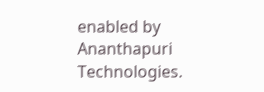enabled by Ananthapuri Technologies.